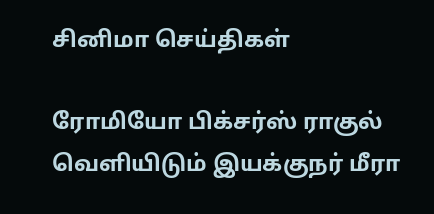சினிமா செய்திகள்

ரோமியோ பிக்சர்ஸ் ராகுல் வெளியிடும் இயக்குநர் மீரா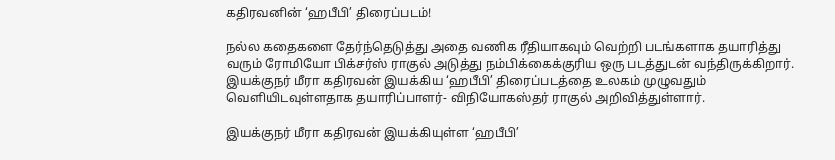கதிரவனின் ‘ஹபீபி’ திரைப்படம்!

நல்ல கதைகளை தேர்ந்தெடுத்து அதை வணிக ரீதியாகவும் வெற்றி படங்களாக தயாரித்து வரும் ரோமியோ பிக்சர்ஸ் ராகுல் அடுத்து நம்பிக்கைக்குரிய ஒரு படத்துடன் வந்திருக்கிறார். இயக்குநர் மீரா கதிரவன் இயக்கிய ‘ஹபீபி’ திரைப்படத்தை உலகம் முழுவதும் வெளியிடவுள்ளதாக தயாரிப்பாளர்- விநியோகஸ்தர் ராகுல் அறிவித்துள்ளார்.

இயக்குநர் மீரா கதிரவன் இயக்கியுள்ள ‘ஹபீபி’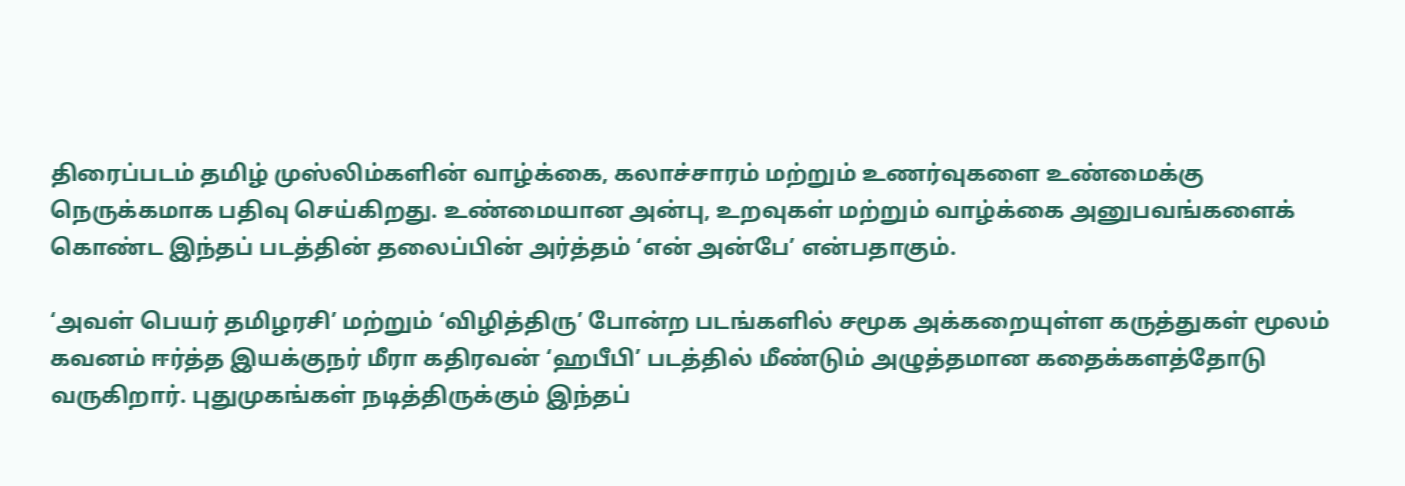திரைப்படம் தமிழ் முஸ்லிம்களின் வாழ்க்கை, கலாச்சாரம் மற்றும் உணர்வுகளை உண்மைக்கு நெருக்கமாக பதிவு செய்கிறது. உண்மையான அன்பு, உறவுகள் மற்றும் வாழ்க்கை அனுபவங்களைக் கொண்ட இந்தப் படத்தின் தலைப்பின் அர்த்தம் ‘என் அன்பே’ என்பதாகும்.

‘அவள் பெயர் தமிழரசி’ மற்றும் ‘விழித்திரு’ போன்ற படங்களில் சமூக அக்கறையுள்ள கருத்துகள் மூலம் கவனம் ஈர்த்த இயக்குநர் மீரா கதிரவன் ‘ஹபீபி’ படத்தில் மீண்டும் அழுத்தமான கதைக்களத்தோடு வருகிறார். புதுமுகங்கள் நடித்திருக்கும் இந்தப்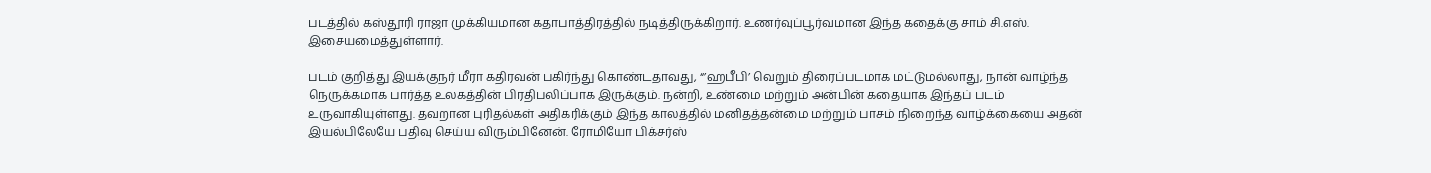படத்தில் கஸ்தூரி ராஜா முக்கியமான கதாபாத்திரத்தில் நடித்திருக்கிறார். உணர்வுப்பூர்வமான இந்த கதைக்கு சாம் சி.எஸ். இசையமைத்துள்ளார்.

படம் குறித்து இயக்குநர் மீரா கதிரவன் பகிர்ந்து கொண்டதாவது, “’ஹபீபி’ வெறும் திரைப்படமாக மட்டுமல்லாது, நான் வாழ்ந்த நெருக்கமாக பார்த்த உலகத்தின் பிரதிபலிப்பாக இருக்கும். நன்றி, உண்மை மற்றும் அன்பின் கதையாக இந்தப் படம் உருவாகியுள்ளது. தவறான புரிதல்கள் அதிகரிக்கும் இந்த காலத்தில் மனிதத்தன்மை மற்றும் பாசம் நிறைந்த வாழ்க்கையை அதன் இயல்பிலேயே பதிவு செய்ய விரும்பினேன். ரோமியோ பிக்சர்ஸ்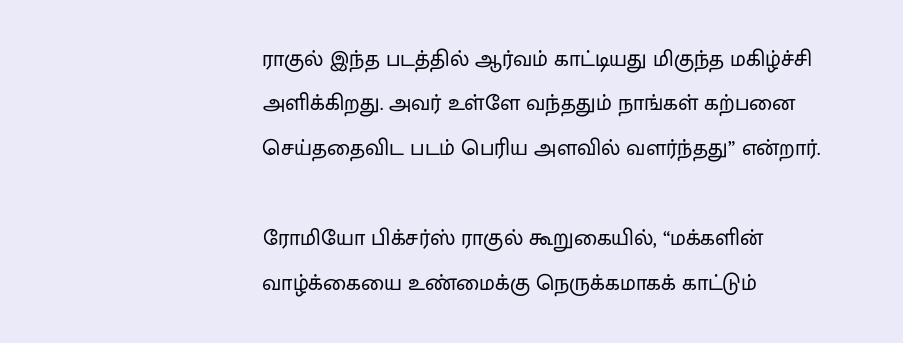ராகுல் இந்த படத்தில் ஆர்வம் காட்டியது மிகுந்த மகிழ்ச்சி அளிக்கிறது. அவர் உள்ளே வந்ததும் நாங்கள் கற்பனை செய்ததைவிட படம் பெரிய அளவில் வளர்ந்தது” என்றார்.

ரோமியோ பிக்சர்ஸ் ராகுல் கூறுகையில், “மக்களின் வாழ்க்கையை உண்மைக்கு நெருக்கமாகக் காட்டும்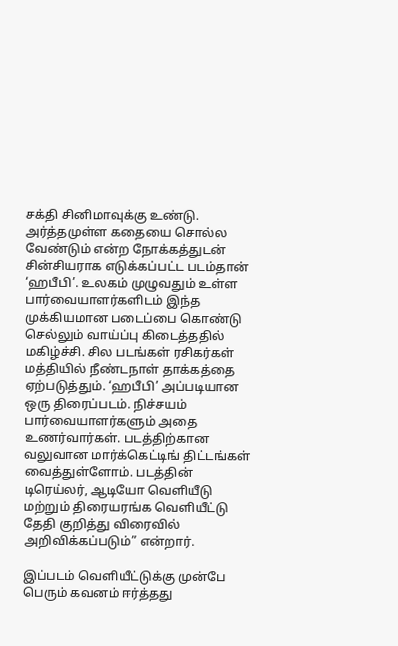சக்தி சினிமாவுக்கு உண்டு. அர்த்தமுள்ள கதையை சொல்ல வேண்டும் என்ற நோக்கத்துடன் சின்சியராக எடுக்கப்பட்ட படம்தான் ‘ஹபீபி’. உலகம் முழுவதும் உள்ள பார்வையாளர்களிடம் இந்த முக்கியமான படைப்பை கொண்டு செல்லும் வாய்ப்பு கிடைத்ததில் மகிழ்ச்சி. சில படங்கள் ரசிகர்கள் மத்தியில் நீண்டநாள் தாக்கத்தை ஏற்படுத்தும். ‘ஹபீபி’ அப்படியான ஒரு திரைப்படம். நிச்சயம் பார்வையாளர்களும் அதை உணர்வார்கள். படத்திற்கான வலுவான மார்க்கெட்டிங் திட்டங்கள் வைத்துள்ளோம். படத்தின் டிரெய்லர், ஆடியோ வெளியீடு மற்றும் திரையரங்க வெளியீட்டு தேதி குறித்து விரைவில் அறிவிக்கப்படும்” என்றார்.

இப்படம் வெளியீட்டுக்கு முன்பே பெரும் கவனம் ஈர்த்தது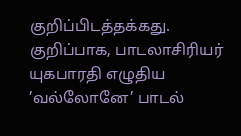குறிப்பிடத்தக்கது. குறிப்பாக, பாடலாசிரியர் யுகபாரதி எழுதிய ’வல்லோனே’ பாடல்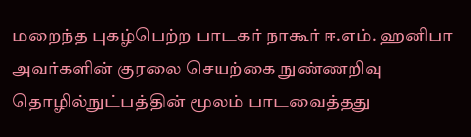மறைந்த புகழ்பெற்ற பாடகர் நாகூர் ஈ.எம். ஹனிபா அவர்களின் குரலை செயற்கை நுண்ணறிவு தொழில்நுட்பத்தின் மூலம் பாடவைத்தது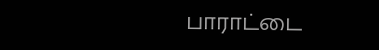பாராட்டை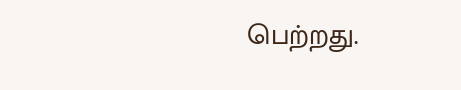பெற்றது.